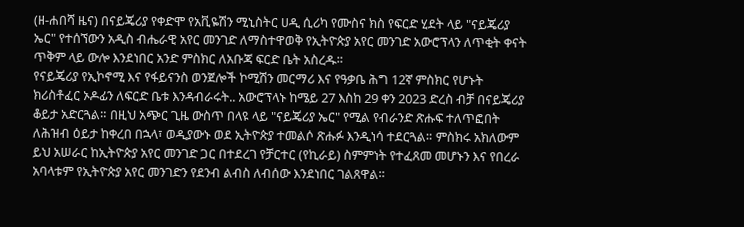(ዘ-ሐበሻ ዜና) በናይጄሪያ የቀድሞ የአቪዬሽን ሚኒስትር ሀዲ ሲሪካ የሙስና ክስ የፍርድ ሂደት ላይ "ናይጄሪያ ኤር" የተሰኘውን አዲስ ብሔራዊ አየር መንገድ ለማስተዋወቅ የኢትዮጵያ አየር መንገድ አውሮፕላን ለጥቂት ቀናት ጥቅም ላይ ውሎ እንደነበር አንድ ምስክር ለአቡጃ ፍርድ ቤት አስረዱ።
የናይጄሪያ የኢኮኖሚ እና የፋይናንስ ወንጀሎች ኮሚሽን መርማሪ እና የዓቃቤ ሕግ 12ኛ ምስክር የሆኑት ክሪስቶፈር ኦዶፊን ለፍርድ ቤቱ እንዳብራሩት.. አውሮፕላኑ ከሜይ 27 እስከ 29 ቀን 2023 ድረስ ብቻ በናይጄሪያ ቆይታ አድርጓል። በዚህ አጭር ጊዜ ውስጥ በላዩ ላይ "ናይጄሪያ ኤር" የሚል የብራንድ ጽሑፍ ተለጥፎበት ለሕዝብ ዕይታ ከቀረበ በኋላ፣ ወዲያውኑ ወደ ኢትዮጵያ ተመልሶ ጽሑፉ እንዲነሳ ተደርጓል። ምስክሩ አክለውም ይህ አሠራር ከኢትዮጵያ አየር መንገድ ጋር በተደረገ የቻርተር (የኪራይ) ስምምነት የተፈጸመ መሆኑን እና የበረራ አባላቱም የኢትዮጵያ አየር መንገድን የደንብ ልብስ ለብሰው እንደነበር ገልጸዋል።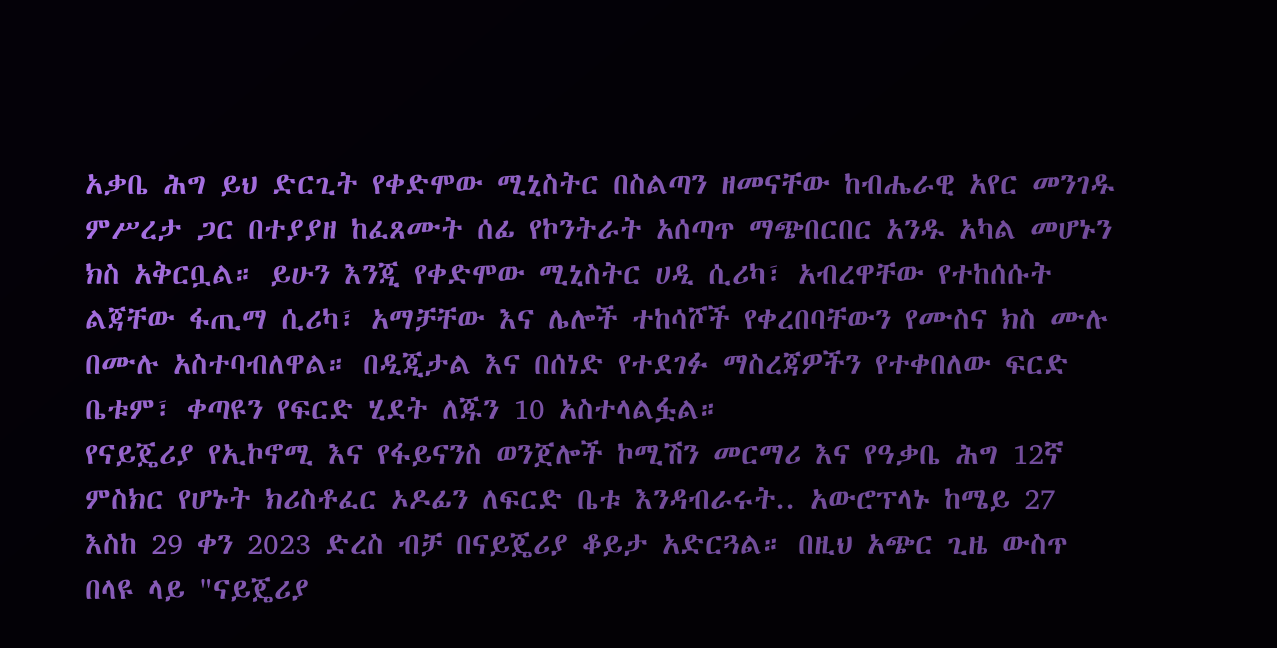አቃቤ ሕግ ይህ ድርጊት የቀድሞው ሚኒስትር በስልጣን ዘመናቸው ከብሔራዊ አየር መንገዱ ምሥረታ ጋር በተያያዘ ከፈጸሙት ሰፊ የኮንትራት አሰጣጥ ማጭበርበር አንዱ አካል መሆኑን ክስ አቅርቧል። ይሁን እንጂ የቀድሞው ሚኒስትር ሀዲ ሲሪካ፣ አብረዋቸው የተከሰሱት ልጃቸው ፋጢማ ሲሪካ፣ አማቻቸው እና ሌሎች ተከሳሾች የቀረበባቸውን የሙስና ክስ ሙሉ በሙሉ አስተባብለዋል። በዲጂታል እና በሰነድ የተደገፉ ማስረጃዎችን የተቀበለው ፍርድ ቤቱም፣ ቀጣዩን የፍርድ ሂደት ለጁን 10 አስተላልፏል።
የናይጄሪያ የኢኮኖሚ እና የፋይናንስ ወንጀሎች ኮሚሽን መርማሪ እና የዓቃቤ ሕግ 12ኛ ምስክር የሆኑት ክሪስቶፈር ኦዶፊን ለፍርድ ቤቱ እንዳብራሩት.. አውሮፕላኑ ከሜይ 27 እስከ 29 ቀን 2023 ድረስ ብቻ በናይጄሪያ ቆይታ አድርጓል። በዚህ አጭር ጊዜ ውስጥ በላዩ ላይ "ናይጄሪያ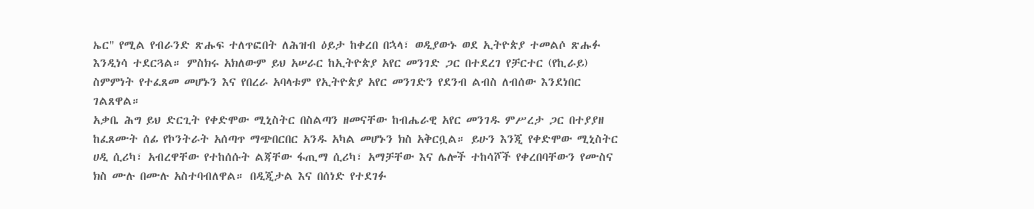ኤር" የሚል የብራንድ ጽሑፍ ተለጥፎበት ለሕዝብ ዕይታ ከቀረበ በኋላ፣ ወዲያውኑ ወደ ኢትዮጵያ ተመልሶ ጽሑፉ እንዲነሳ ተደርጓል። ምስክሩ አክለውም ይህ አሠራር ከኢትዮጵያ አየር መንገድ ጋር በተደረገ የቻርተር (የኪራይ) ስምምነት የተፈጸመ መሆኑን እና የበረራ አባላቱም የኢትዮጵያ አየር መንገድን የደንብ ልብስ ለብሰው እንደነበር ገልጸዋል።
አቃቤ ሕግ ይህ ድርጊት የቀድሞው ሚኒስትር በስልጣን ዘመናቸው ከብሔራዊ አየር መንገዱ ምሥረታ ጋር በተያያዘ ከፈጸሙት ሰፊ የኮንትራት አሰጣጥ ማጭበርበር አንዱ አካል መሆኑን ክስ አቅርቧል። ይሁን እንጂ የቀድሞው ሚኒስትር ሀዲ ሲሪካ፣ አብረዋቸው የተከሰሱት ልጃቸው ፋጢማ ሲሪካ፣ አማቻቸው እና ሌሎች ተከሳሾች የቀረበባቸውን የሙስና ክስ ሙሉ በሙሉ አስተባብለዋል። በዲጂታል እና በሰነድ የተደገፉ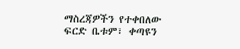ማስረጃዎችን የተቀበለው ፍርድ ቤቱም፣ ቀጣዩን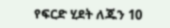የፍርድ ሂደት ለጁን 10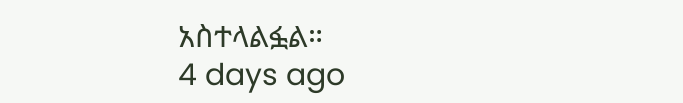አስተላልፏል።
4 days ago